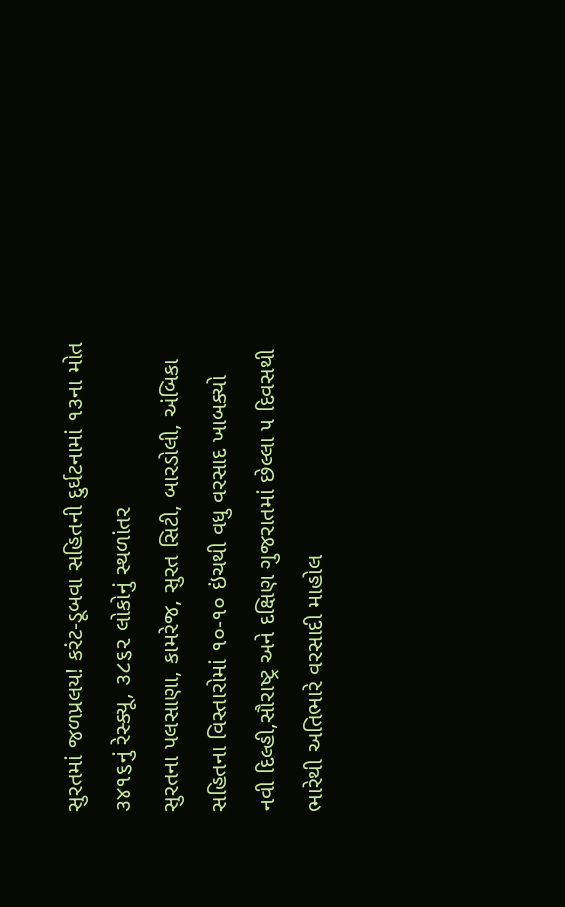સુરતમાં જળપ્રલય! કરંટ-ડૂબવા સહિતની દુર્ઘટનામાં ૧૩ના મોત
૩૪૧૬નું રેસ્ક્યૂ, ૩૮૬૨ લોકોનું સ્થળાંતર
સુરતના પલસાણા, કામરેજ, સુરત સિટી, બારડોલી, અંબિકા સહિતના વિસ્તારોમાં ૧૦-૧૦ ઇંચથી વધુ વરસાદ ખાબક્યો
નવી દિલ્હી,સૌરાષ્ટ્ર અને દક્ષિણ ગુજરાતમાં છેલ્લા ૫ દિવસથી ભારેથી અતિભારે વરસાદી માહોલ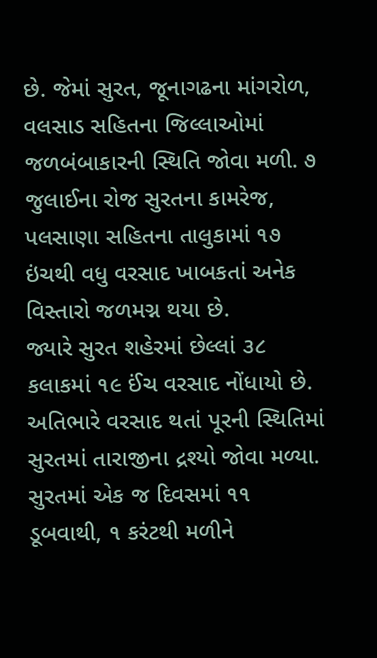છે. જેમાં સુરત, જૂનાગઢના માંગરોળ, વલસાડ સહિતના જિલ્લાઓમાં જળબંબાકારની સ્થિતિ જોવા મળી. ૭ જુલાઈના રોજ સુરતના કામરેજ, પલસાણા સહિતના તાલુકામાં ૧૭ ઇંચથી વધુ વરસાદ ખાબકતાં અનેક વિસ્તારો જળમગ્ન થયા છે.
જ્યારે સુરત શહેરમાં છેલ્લાં ૩૮ કલાકમાં ૧૯ ઈંચ વરસાદ નોંધાયો છે. અતિભારે વરસાદ થતાં પૂરની સ્થિતિમાં સુરતમાં તારાજીના દ્રશ્યો જોવા મળ્યા. સુરતમાં એક જ દિવસમાં ૧૧ ડૂબવાથી, ૧ કરંટથી મળીને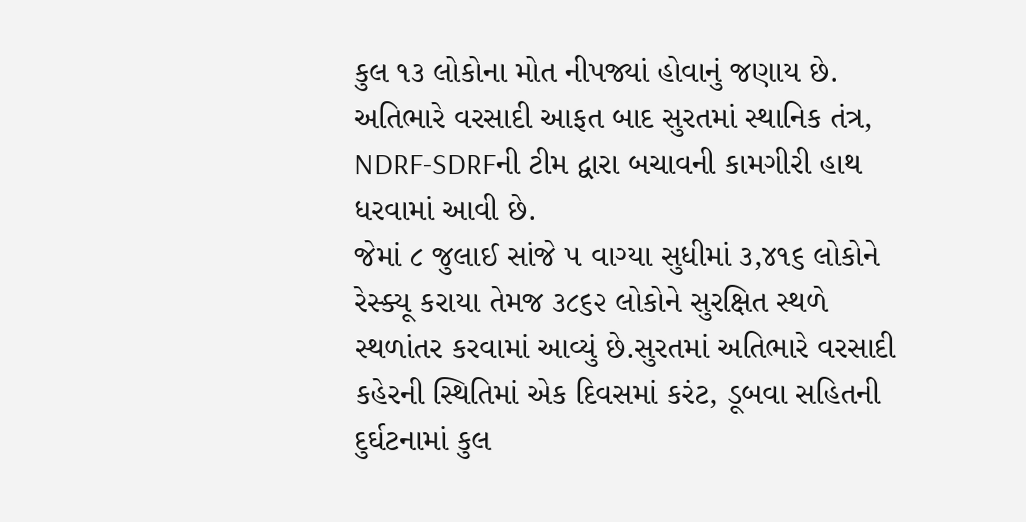કુલ ૧૩ લોકોના મોત નીપજ્યાં હોવાનું જણાય છે. અતિભારે વરસાદી આફત બાદ સુરતમાં સ્થાનિક તંત્ર, NDRF-SDRFની ટીમ દ્વારા બચાવની કામગીરી હાથ ધરવામાં આવી છે.
જેમાં ૮ જુલાઈ સાંજે ૫ વાગ્યા સુધીમાં ૩,૪૧૬ લોકોને રેસ્ક્યૂ કરાયા તેમજ ૩૮૬૨ લોકોને સુરક્ષિત સ્થળે સ્થળાંતર કરવામાં આવ્યું છે.સુરતમાં અતિભારે વરસાદી કહેરની સ્થિતિમાં એક દિવસમાં કરંટ, ડૂબવા સહિતની દુર્ઘટનામાં કુલ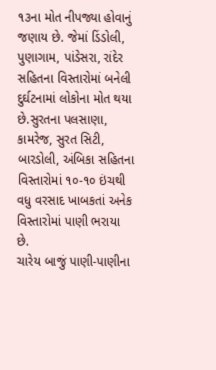૧૩ના મોત નીપજ્યા હોવાનું જણાય છે. જેમાં ડિંડોલી, પુણાગામ, પાંડેસરા, રાંદેર સહિતના વિસ્તારોમાં બનેલી દુર્ઘટનામાં લોકોના મોત થયા છે.સુરતના પલસાણા, કામરેજ, સુરત સિટી, બારડોલી, અંબિકા સહિતના વિસ્તારોમાં ૧૦-૧૦ ઇંચથી વધુ વરસાદ ખાબકતાં અનેક વિસ્તારોમાં પાણી ભરાયા છે.
ચારેય બાજું પાણી-પાણીના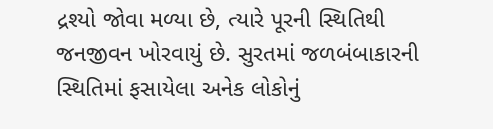દ્રશ્યો જોવા મળ્યા છે, ત્યારે પૂરની સ્થિતિથી જનજીવન ખોરવાયું છે. સુરતમાં જળબંબાકારની સ્થિતિમાં ફસાયેલા અનેક લોકોનું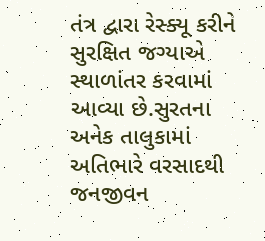તંત્ર દ્વારા રેસ્ક્યૂ કરીને સુરક્ષિત જગ્યાએ સ્થાળાંતર કરવામાં આવ્યા છે.સુરતના અનેક તાલુકામાં અતિભારે વરસાદથી જનજીવન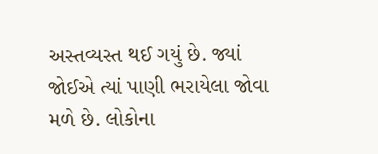અસ્તવ્યસ્ત થઈ ગયું છે. જ્યાં જોઈએ ત્યાં પાણી ભરાયેલા જોવા મળે છે. લોકોના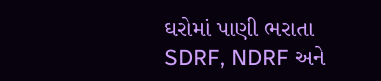ઘરોમાં પાણી ભરાતા SDRF, NDRF અને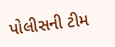પોલીસની ટીમ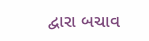દ્વારા બચાવ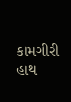કામગીરી હાથ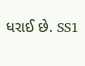ધરાઈ છે. SS1